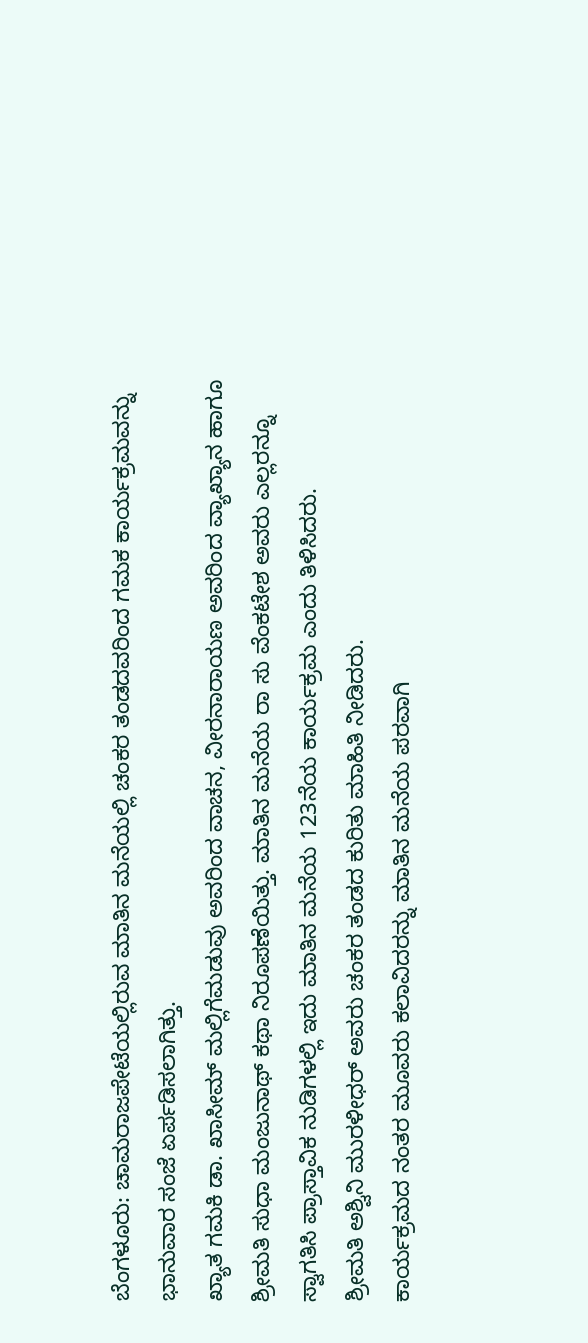ಬೆಂಗಳೂರು: ಚಾಮರಾಜಪೇಟೆಯಲ್ಲಿರುವ ಮಾತಿನ ಮನೆಯಲ್ಲಿ ಚಂಕರ ತಂಡದವರಿಂದ ಗಮಕ ಕಾರ್ಯಕ್ರಮವನ್ನು ಭಾನುವಾರ ಸಂಜೆ ಏರ್ಪಡಿಸಲಾಗಿತ್ತು.
ಖ್ಯಾತ ಗಮಕಿ ಡಾ. ಖಾಸೀಮ್ ಮಲ್ಲಿಗೆಮಡುವು ಅವರಿಂದ ವಾಚನ, ವೀರನಾರಾಯಣ ಅವರಿಂದ ವ್ಯಾಖ್ಯಾನ ಹಾಗೂ ಶ್ರೀಮತಿ ಸುಧಾ ಮಂಜುನಾಥ್ ಕಥಾ ನಿರೂಪಣೆಯಿತ್ತು. ಮಾತಿನ ಮನೆಯ ರಾ ಸು ವೆಂಕಟೇಶ ಅವರು ಎಲ್ಲರನ್ನೂ ಸ್ವಾಗತಿಸಿ ಪ್ರಾಸ್ತಾವಿಕ ನುಡಿಗಳಲ್ಲಿ ಇದು ಮಾತಿನ ಮನೆಯ 123ನೆಯ ಕಾರ್ಯಕ್ರಮ ಎಂದು ತಿಳಿಸಿದರು.
ಶ್ರೀಮತಿ ಅಶ್ವಿನಿ ಮುರಳೀಧರ್ ಅವರು ಚಂಕರ ತಂಡದ ಕುರಿತು ಮಾಹಿತಿ ನೀಡಿದರು.
ಕಾರ್ಯಕ್ರಮದ ನಂತರ ಮೂವರು ಕಲಾವಿದರನ್ನು ಮಾತಿನ ಮನೆಯ ಪರವಾಗಿ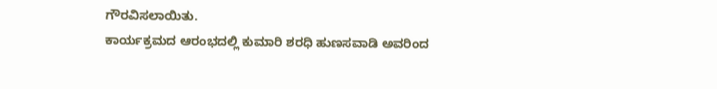ಗೌರವಿಸಲಾಯಿತು.
ಕಾರ್ಯಕ್ರಮದ ಆರಂಭದಲ್ಲಿ ಕುಮಾರಿ ಶರಧಿ ಹುಣಸವಾಡಿ ಅವರಿಂದ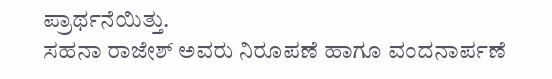ಪ್ರಾರ್ಥನೆಯಿತ್ತು.
ಸಹನಾ ರಾಜೇಶ್ ಅವರು ನಿರೂಪಣೆ ಹಾಗೂ ವಂದನಾರ್ಪಣೆ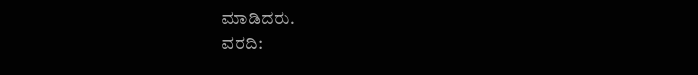ಮಾಡಿದರು.
ವರದಿ: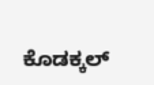ಕೊಡಕ್ಕಲ್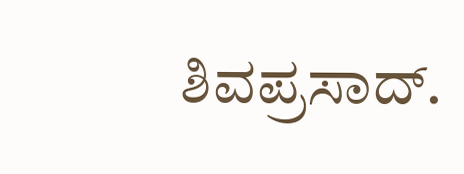ಶಿವಪ್ರಸಾದ್.